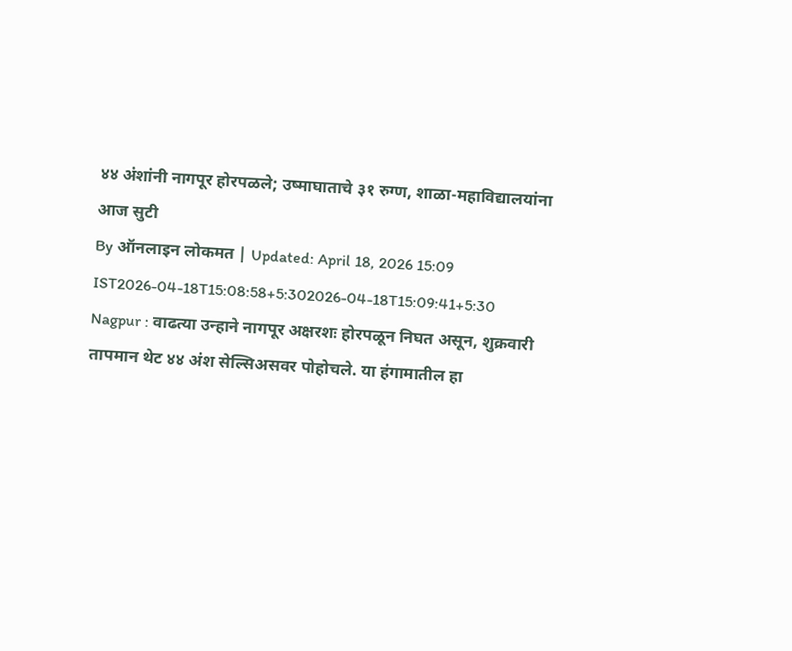४४ अंशांनी नागपूर होरपळले; उष्माघाताचे ३१ रुग्ण, शाळा-महाविद्यालयांना आज सुटी
By ऑनलाइन लोकमत | Updated: April 18, 2026 15:09 IST2026-04-18T15:08:58+5:302026-04-18T15:09:41+5:30
Nagpur : वाढत्या उन्हाने नागपूर अक्षरशः होरपळून निघत असून, शुक्रवारी तापमान थेट ४४ अंश सेल्सिअसवर पोहोचले. या हंगामातील हा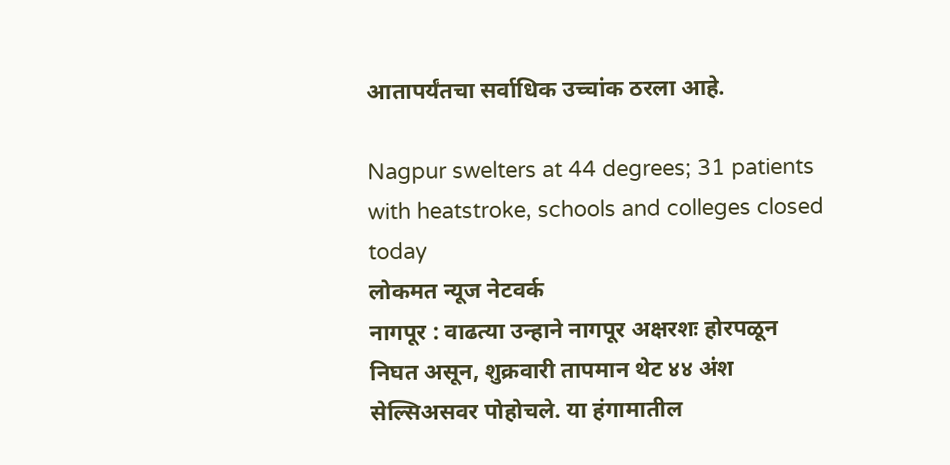आतापर्यंतचा सर्वाधिक उच्चांक ठरला आहे.

Nagpur swelters at 44 degrees; 31 patients with heatstroke, schools and colleges closed today
लोकमत न्यूज नेटवर्क
नागपूर : वाढत्या उन्हाने नागपूर अक्षरशः होरपळून निघत असून, शुक्रवारी तापमान थेट ४४ अंश सेल्सिअसवर पोहोचले. या हंगामातील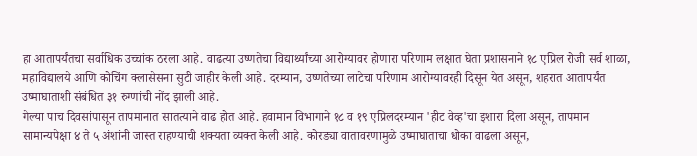हा आतापर्यंतचा सर्वाधिक उच्चांक ठरला आहे. वाढत्या उष्णतेचा विद्यार्थ्यांच्या आरोग्यावर होणारा परिणाम लक्षात घेता प्रशासनाने १८ एप्रिल रोजी सर्व शाळा, महाविद्यालये आणि कोचिंग क्लासेसना सुटी जाहीर केली आहे. दरम्यान, उष्णतेच्या लाटेचा परिणाम आरोग्यावरही दिसून येत असून, शहरात आतापर्यंत उष्माघाताशी संबंधित ३१ रुग्णांची नोंद झाली आहे.
गेल्या पाच दिवसांपासून तापमानात सातत्याने वाढ होत आहे. हवामान विभागाने १८ व १९ एप्रिलदरम्यान 'हीट वेव्ह'चा इशारा दिला असून, तापमान सामान्यपेक्षा ४ ते ५ अंशांनी जास्त राहण्याची शक्यता व्यक्त केली आहे. कोरड्या वातावरणामुळे उष्माघाताचा धोका वाढला असून,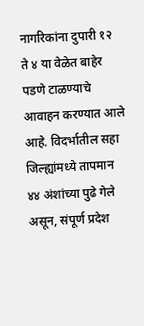नागरिकांना दुपारी १२ ते ४ या वेळेत बाहेर पडणे टाळण्याचे आवाहन करण्यात आले आहे. विदर्भातील सहा जिल्ह्यांमध्ये तापमान ४४ अंशांच्या पुढे गेले असून, संपूर्ण प्रदेश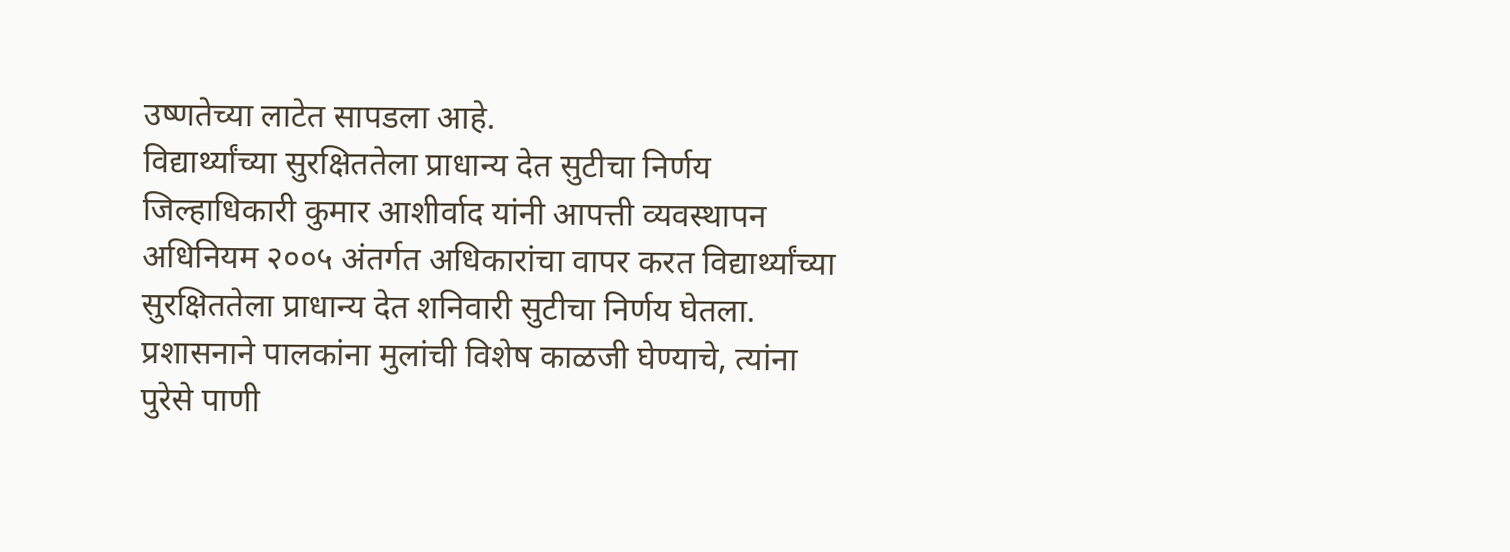उष्णतेच्या लाटेत सापडला आहे.
विद्यार्थ्यांच्या सुरक्षिततेला प्राधान्य देत सुटीचा निर्णय
जिल्हाधिकारी कुमार आशीर्वाद यांनी आपत्ती व्यवस्थापन अधिनियम २००५ अंतर्गत अधिकारांचा वापर करत विद्यार्थ्यांच्या सुरक्षिततेला प्राधान्य देत शनिवारी सुटीचा निर्णय घेतला. प्रशासनाने पालकांना मुलांची विशेष काळजी घेण्याचे, त्यांना पुरेसे पाणी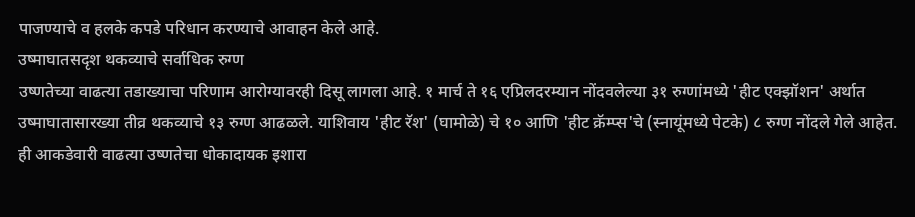पाजण्याचे व हलके कपडे परिधान करण्याचे आवाहन केले आहे.
उष्माघातसदृश थकव्याचे सर्वाधिक रुग्ण
उष्णतेच्या वाढत्या तडाख्याचा परिणाम आरोग्यावरही दिसू लागला आहे. १ मार्च ते १६ एप्रिलदरम्यान नोंदवलेल्या ३१ रुग्णांमध्ये 'हीट एक्झॉशन' अर्थात उष्माघातासारख्या तीव्र थकव्याचे १३ रुग्ण आढळले. याशिवाय 'हीट रॅश' (घामोळे) चे १० आणि 'हीट क्रॅम्प्स'चे (स्नायूंमध्ये पेटके) ८ रुग्ण नोंदले गेले आहेत. ही आकडेवारी वाढत्या उष्णतेचा धोकादायक इशारा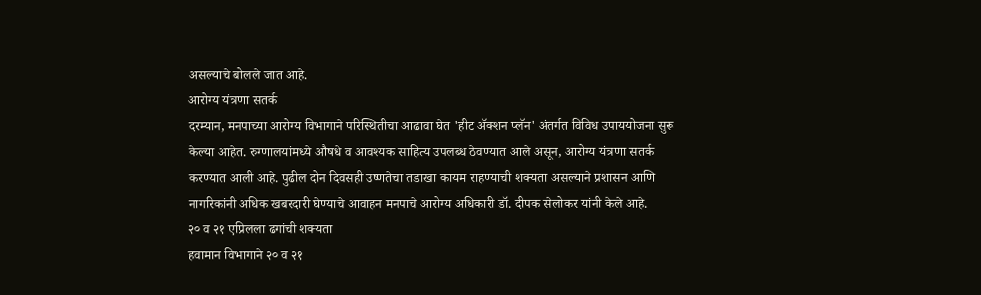असल्याचे बोलले जात आहे.
आरोग्य यंत्रणा सतर्क
दरम्यान, मनपाच्या आरोग्य विभागाने परिस्थितीचा आढावा घेत 'हीट ॲक्शन प्लॅन' अंतर्गत विविध उपाययोजना सुरू केल्या आहेत. रुग्णालयांमध्ये औषधे व आवश्यक साहित्य उपलब्ध ठेवण्यात आले असून, आरोग्य यंत्रणा सतर्क करण्यात आली आहे. पुढील दोन दिवसही उष्णतेचा तडाखा कायम राहण्याची शक्यता असल्याने प्रशासन आणि नागरिकांनी अधिक खबरदारी घेण्याचे आवाहन मनपाचे आरोग्य अधिकारी डॉ. दीपक सेलोकर यांनी केले आहे.
२० व २१ एप्रिलला ढगांची शक्यता
हवामान विभागाने २० व २१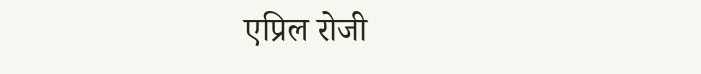एप्रिल रोजी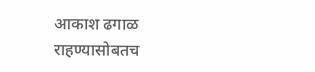आकाश ढगाळ राहण्यासोबतच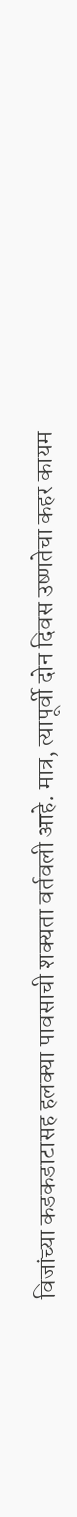विजांच्या कडकडाटासह हलक्या पावसाची शक्यता वर्तवली आहे. मात्र, त्यापूर्वी दोन दिवस उष्णतेचा कहर कायम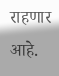राहणार आहे.